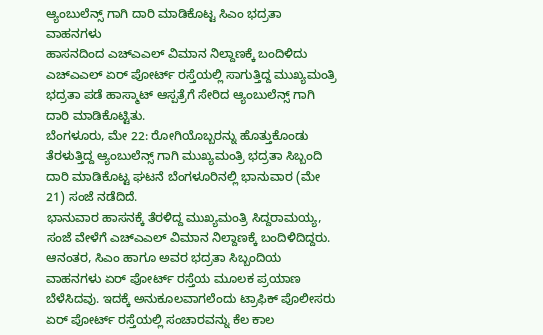ಆ್ಯಂಬುಲೆನ್ಸ್ ಗಾಗಿ ದಾರಿ ಮಾಡಿಕೊಟ್ಟ ಸಿಎಂ ಭದ್ರತಾ ವಾಹನಗಳು
ಹಾಸನದಿಂದ ಎಚ್ಎಎಲ್ ವಿಮಾನ ನಿಲ್ದಾಣಕ್ಕೆ ಬಂದಿಳಿದು ಎಚ್ಎಎಲ್ ಏರ್ ಪೋರ್ಟ್ ರಸ್ತೆಯಲ್ಲಿ ಸಾಗುತ್ತಿದ್ದ ಮುಖ್ಯಮಂತ್ರಿ ಭದ್ರತಾ ಪಡೆ ಹಾಸ್ಮಾಟ್ ಆಸ್ಪತ್ರೆಗೆ ಸೇರಿದ ಆ್ಯಂಬುಲೆನ್ಸ್ ಗಾಗಿ ದಾರಿ ಮಾಡಿಕೊಟ್ಟಿತು.
ಬೆಂಗಳೂರು, ಮೇ 22: ರೋಗಿಯೊಬ್ಬರನ್ನು ಹೊತ್ತುಕೊಂಡು ತೆರಳುತ್ತಿದ್ದ ಆ್ಯಂಬುಲೆನ್ಸ್ ಗಾಗಿ ಮುಖ್ಯಮಂತ್ರಿ ಭದ್ರತಾ ಸಿಬ್ಬಂದಿ ದಾರಿ ಮಾಡಿಕೊಟ್ಟ ಘಟನೆ ಬೆಂಗಳೂರಿನಲ್ಲಿ ಭಾನುವಾರ (ಮೇ 21) ಸಂಜೆ ನಡೆದಿದೆ.
ಭಾನುವಾರ ಹಾಸನಕ್ಕೆ ತೆರಳಿದ್ದ ಮುಖ್ಯಮಂತ್ರಿ ಸಿದ್ದರಾಮಯ್ಯ, ಸಂಜೆ ವೇಳೆಗೆ ಎಚ್ಎಎಲ್ ವಿಮಾನ ನಿಲ್ದಾಣಕ್ಕೆ ಬಂದಿಳಿದಿದ್ದರು. ಆನಂತರ, ಸಿಎಂ ಹಾಗೂ ಅವರ ಭದ್ರತಾ ಸಿಬ್ಬಂದಿಯ ವಾಹನಗಳು ಏರ್ ಪೋರ್ಟ್ ರಸ್ತೆಯ ಮೂಲಕ ಪ್ರಯಾಣ ಬೆಳೆಸಿದವು. ಇದಕ್ಕೆ ಅನುಕೂಲವಾಗಲೆಂದು ಟ್ರಾಫಿಕ್ ಪೊಲೀಸರು ಏರ್ ಪೋರ್ಟ್ ರಸ್ತೆಯಲ್ಲಿ ಸಂಚಾರವನ್ನು ಕೆಲ ಕಾಲ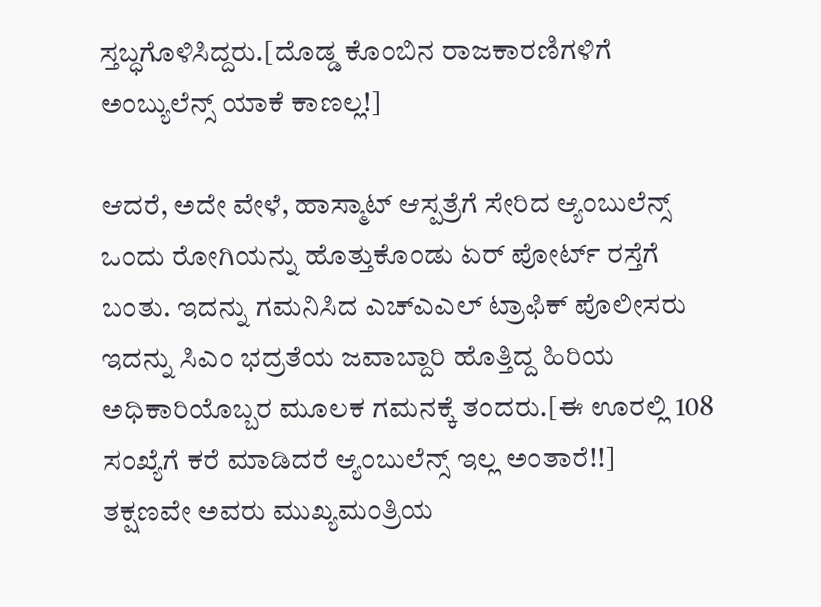ಸ್ತಬ್ಧಗೊಳಿಸಿದ್ದರು.[ದೊಡ್ಡ ಕೊಂಬಿನ ರಾಜಕಾರಣಿಗಳಿಗೆ ಅಂಬ್ಯುಲೆನ್ಸ್ ಯಾಕೆ ಕಾಣಲ್ಲ!]

ಆದರೆ, ಅದೇ ವೇಳೆ, ಹಾಸ್ಮಾಟ್ ಆಸ್ಪತ್ರೆಗೆ ಸೇರಿದ ಆ್ಯಂಬುಲೆನ್ಸ್ ಒಂದು ರೋಗಿಯನ್ನು ಹೊತ್ತುಕೊಂಡು ಏರ್ ಪೋರ್ಟ್ ರಸ್ತೆಗೆ ಬಂತು. ಇದನ್ನು ಗಮನಿಸಿದ ಎಚ್ಎಎಲ್ ಟ್ರಾಫಿಕ್ ಪೊಲೀಸರು ಇದನ್ನು ಸಿಎಂ ಭದ್ರತೆಯ ಜವಾಬ್ದಾರಿ ಹೊತ್ತಿದ್ದ ಹಿರಿಯ ಅಧಿಕಾರಿಯೊಬ್ಬರ ಮೂಲಕ ಗಮನಕ್ಕೆ ತಂದರು.[ಈ ಊರಲ್ಲಿ 108 ಸಂಖ್ಯೆಗೆ ಕರೆ ಮಾಡಿದರೆ ಆ್ಯಂಬುಲೆನ್ಸ್ ಇಲ್ಲ ಅಂತಾರೆ!!]
ತಕ್ಷಣವೇ ಅವರು ಮುಖ್ಯಮಂತ್ರಿಯ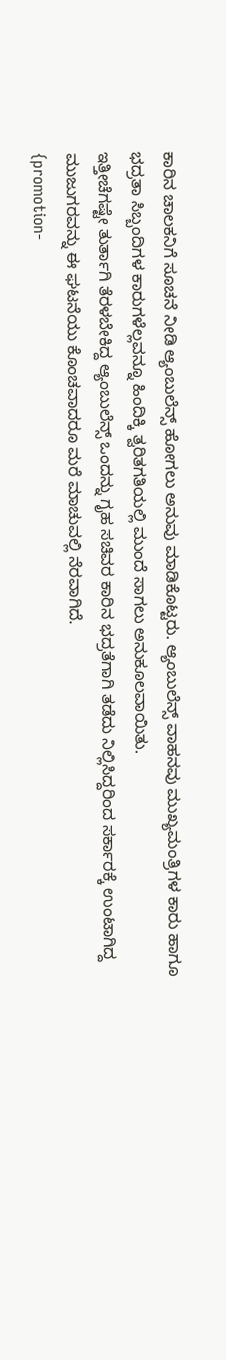ಕಾರಿನ ಚಾಲಕನಿಗೆ ಸೂಚನೆ ನೀಡಿ ಆ್ಯಂಬುಲೆನ್ಸ್ ಹೋಗಲು ಅನುವು ಮಾಡಿಕೊಟ್ಟರು. ಆ್ಯಂಬುಲೆನ್ಸ್ ವಾಹನವು ಮುಖ್ಯಮಂತ್ರಿಗಳ ಕಾರು ಹಾಗೂ ಭದ್ರತಾ ಸಿಬ್ಬಂದಿಗಳ ಕಾರುಗಳೆಲ್ಲವನ್ನೂ ಹಿಂದಿಕ್ಕಿ ತ್ವರಿತಗತಿಯಲ್ಲಿ ಮುಂದೆ ಸಾಗಲು ಅನುಕೂಲವಾಯಿತು.
ಇತ್ತೀಚೆಗಷ್ಟೇ ತುರ್ತಾಗಿ ತೆರಳಬೇಕಿದ್ದ ಆ್ಯಂಬುಲೆನ್ಸ್ ಒಂದನ್ನು ಗೃಹ ಸಚಿವರ ಕಾರಿನ ಭದ್ರತೆಗಾಗಿ ತಡೆದು ನಿಲ್ಲಿಸಿದ್ದರಿಂದ ಸರ್ಕಾರಕ್ಕೆ ಉಂಟಾಗಿದ್ದ ಮುಜುಗರವನ್ನು ಈ ಘಟನೆಯು ಕೊಂಚವಾದರೂ ಮರೆ ಮಾಚುವಲ್ಲಿ ನೆರವಾಗಿದೆ.
{promotion-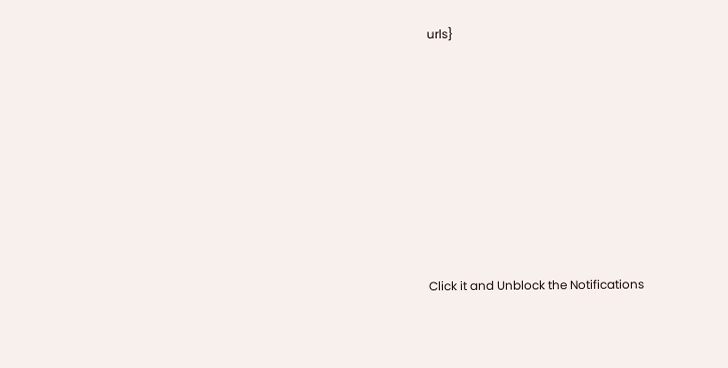urls}












Click it and Unblock the Notifications